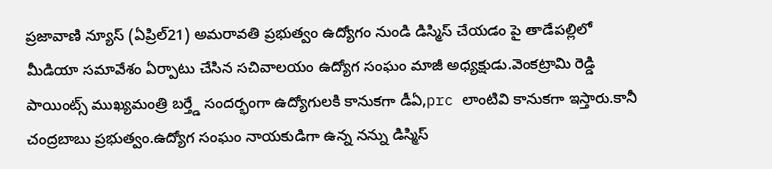ప్రజావాణి న్యూస్ (ఏప్రిల్21) అమరావతి ప్రభుత్వం ఉద్యోగం నుండి డిస్మిస్ చేయడం పై తాడేపల్లిలో మీడియా సమావేశం ఏర్పాటు చేసిన సచివాలయం ఉద్యోగ సంఘం మాజీ అధ్యక్షుడు.వెంకట్రామి రెడ్డి పాయింట్స్ ముఖ్యమంత్రి బర్త్డే సందర్భంగా ఉద్యోగులకి కానుకగా డీఏ,prc లాంటివి కానుకగా ఇస్తారు.కానీ చంద్రబాబు ప్రభుత్వం.ఉద్యోగ సంఘం నాయకుడిగా ఉన్న నన్ను డిస్మిస్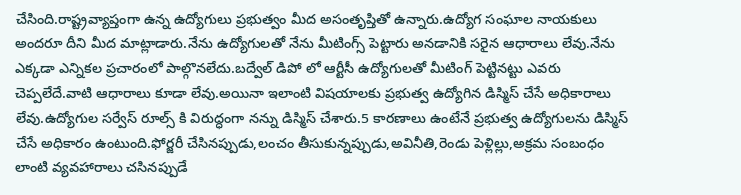చేసింది.రాష్ట్రవ్యాప్తంగా ఉన్న ఉద్యోగులు ప్రభుత్వం మీద అసంతృప్తితో ఉన్నారు.ఉద్యోగ సంఘాల నాయకులు అందరూ దీని మీద మాట్లాడారు.నేను ఉద్యోగులతో నేను మీటింగ్స్ పెట్టారు అనడానికి సరైన ఆధారాలు లేవు.నేను ఎక్కడా ఎన్నికల ప్రచారంలో పాల్గొనలేదు.బద్వేల్ డిపో లో ఆర్టీసీ ఉద్యోగులతో మీటింగ్ పెట్టినట్టు ఎవరు చెప్పలేదే.వాటి ఆధారాలు కూడా లేవు.అయినా ఇలాంటి విషయాలకు ప్రభుత్వ ఉద్యోగిన డిస్మిస్ చేసే అధికారాలు లేవు.ఉద్యోగుల సర్వేస్ రూల్స్ కి విరుద్ధంగా నన్ను డిస్మిస్ చేశారు.5 కారణాలు ఉంటేనే ప్రభుత్వ ఉద్యోగులను డిస్మిస్ చేసే అధికారం ఉంటుంది.ఫోర్జరీ చేసినప్పుడు,లంచం తీసుకున్నప్పుడు,అవినీతి,రెండు పెళ్లిల్లు,అక్రమ సంబంధం లాంటి వ్యవహారాలు చసినప్పుడే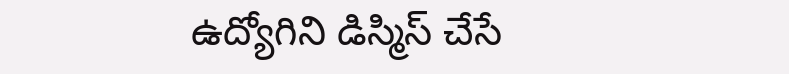ఉద్యోగిని డిస్మిస్ చేసే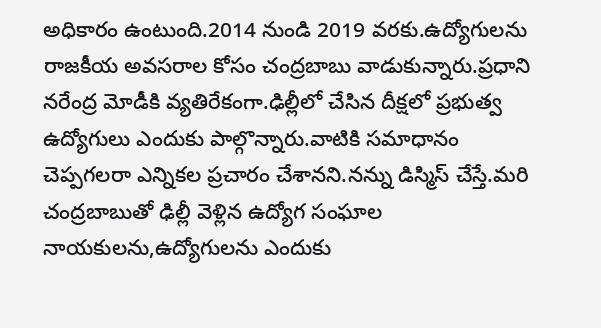అధికారం ఉంటుంది.2014 నుండి 2019 వరకు.ఉద్యోగులను రాజకీయ అవసరాల కోసం చంద్రబాబు వాడుకున్నారు.ప్రధాని నరేంద్ర మోడీకి వ్యతిరేకంగా.ఢిల్లీలో చేసిన దీక్షలో ప్రభుత్వ ఉద్యోగులు ఎందుకు పాల్గొన్నారు.వాటికి సమాధానం చెప్పగలరా ఎన్నికల ప్రచారం చేశానని.నన్ను డిస్మిస్ చేస్తే.మరి చంద్రబాబుతో ఢిల్లీ వెళ్లిన ఉద్యోగ సంఘాల నాయకులను,ఉద్యోగులను ఎందుకు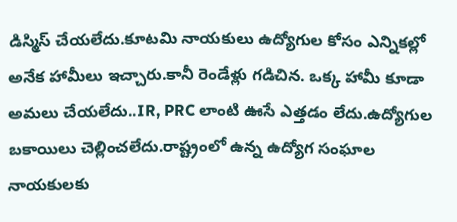డిస్మిస్ చేయలేదు.కూటమి నాయకులు ఉద్యోగుల కోసం ఎన్నికల్లో అనేక హామీలు ఇచ్చారు.కానీ రెండేళ్లు గడిచిన. ఒక్క హామీ కూడా అమలు చేయలేదు..IR, PRC లాంటి ఊసే ఎత్తడం లేదు.ఉద్యోగుల బకాయిలు చెల్లించలేదు.రాష్ట్రంలో ఉన్న ఉద్యోగ సంఘాల నాయకులకు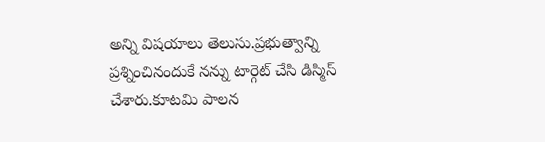అన్ని విషయాలు తెలుసు.ప్రభుత్వాన్ని ప్రశ్నించినందుకే నన్ను టార్గెట్ చేసి డిస్మిస్ చేశారు.కూటమి పాలన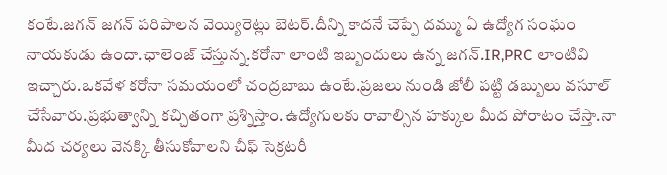కంటే.జగన్ జగన్ పరిపాలన వెయ్యిరెట్లు బెటర్.దీన్ని కాదనే చెప్పే దమ్ము ఏ ఉద్యోగ సంఘం నాయకుడు ఉందా.ఛాలెంజ్ చేస్తున్న.కరోనా లాంటి ఇబ్బందులు ఉన్న జగన్.IR,PRC లాంటివి ఇచ్చారు.ఒకవేళ కరోనా సమయంలో చంద్రబాబు ఉంటే.ప్రజలు నుండి జోలీ పట్టి డబ్బులు వసూల్ చేసేవారు.ప్రభుత్వాన్ని కచ్చితంగా ప్రశ్నిస్తాం.ఉద్యోగులకు రావాల్సిన హక్కుల మీద పోరాటం చేస్తా.నా మీద చర్యలు వెనక్కి తీసుకోవాలని చీఫ్ సెక్రటరీ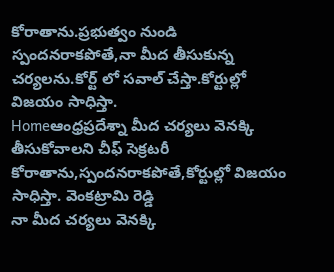కోరాతాను.ప్రభుత్వం నుండి స్పందనరాకపోతే,నా మీద తీసుకున్న చర్యలను.కోర్ట్ లో సవాల్ చేస్తా.కోర్టుల్లో విజయం సాధిస్తా.
Homeఆంధ్రప్రదేశ్నా మీద చర్యలు వెనక్కి తీసుకోవాలని చీఫ్ సెక్రటరీ కోరాతాను,స్పందనరాకపోతే,కోర్టుల్లో విజయం సాధిస్తా. వెంకట్రామి రెడ్డి
నా మీద చర్యలు వెనక్కి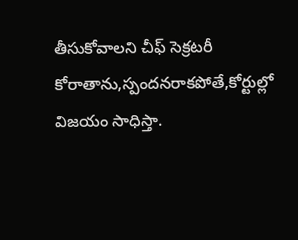తీసుకోవాలని చీఫ్ సెక్రటరీ కోరాతాను,స్పందనరాకపోతే,కోర్టుల్లో విజయం సాధిస్తా.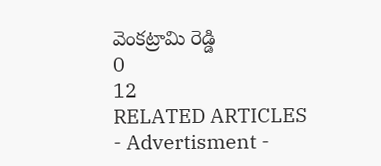వెంకట్రామి రెడ్డి
0
12
RELATED ARTICLES
- Advertisment -